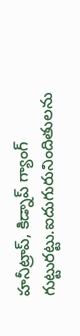హనీట్రాప్‌, కిడ్నాప్ గ్యాంగ్ గుట్టురట్టు.ఐదుగురునిందితులను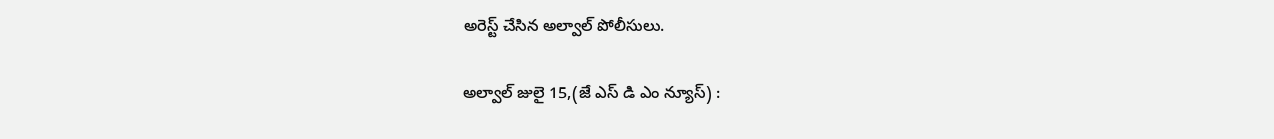అరెస్ట్ చేసిన అల్వాల్ పోలీసులు.

అల్వాల్ జులై 15,(జే ఎస్ డి ఎం న్యూస్) :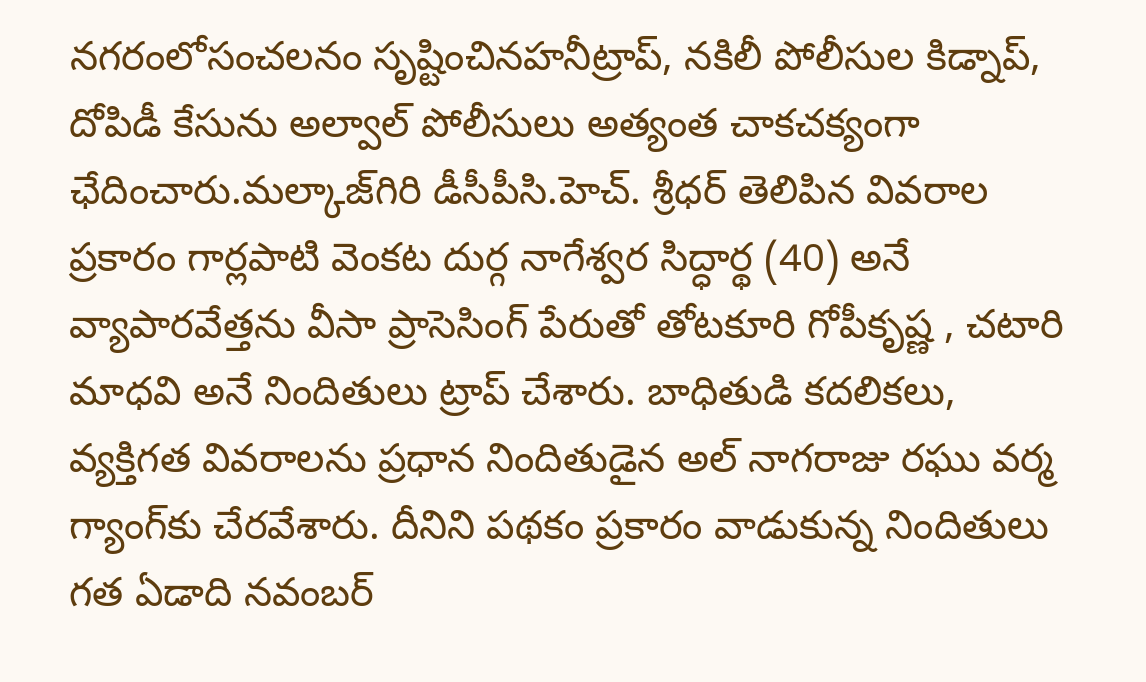నగరంలోసంచలనం సృష్టించినహనీట్రాప్, నకిలీ పోలీసుల కిడ్నాప్, దోపిడీ కేసును అల్వాల్ పోలీసులు అత్యంత చాకచక్యంగా ఛేదించారు.మల్కాజ్‌గిరి డీసీపీసి.హెచ్. శ్రీధర్ తెలిపిన వివరాల ప్రకారం గార్లపాటి వెంకట దుర్గ నాగేశ్వర సిద్ధార్థ (40) అనే వ్యాపారవేత్తను వీసా ప్రాసెసింగ్ పేరుతో తోటకూరి గోపీకృష్ణ , చటారి మాధవి అనే నిందితులు ట్రాప్ చేశారు. బాధితుడి కదలికలు, వ్యక్తిగత వివరాలను ప్రధాన నిందితుడైన అల్ నాగరాజు రఘు వర్మ గ్యాంగ్‌కు చేరవేశారు. దీనిని పథకం ప్రకారం వాడుకున్న నిందితులు గత ఏడాది నవంబర్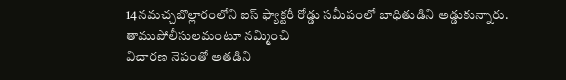14నమచ్చబొల్లారంలోని ఐస్ ఫ్యాక్టరీ రోడ్డు సమీపంలో బాధితుడిని అడ్డుకున్నారు. తాముపోలీసులమంటూ నమ్మించి
విచారణ నెపంతో అతడిని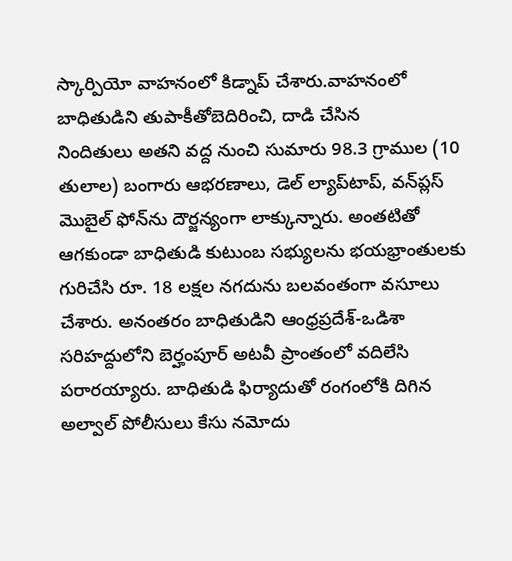స్కార్పియో వాహనంలో కిడ్నాప్ చేశారు.వాహనంలో బాధితుడిని తుపాకీతోబెదిరించి, దాడి చేసిన
నిందితులు అతని వద్ద నుంచి సుమారు 98.3 గ్రాముల (10 తులాల) బంగారు ఆభరణాలు, డెల్ ల్యాప్‌టాప్, వన్‌ప్లస్ మొబైల్ ఫోన్‌ను దౌర్జన్యంగా లాక్కున్నారు. అంతటితో ఆగకుండా బాధితుడి కుటుంబ సభ్యులను భయభ్రాంతులకు గురిచేసి రూ. 18 లక్షల నగదును బలవంతంగా వసూలు చేశారు. అనంతరం బాధితుడిని ఆంధ్రప్రదేశ్-ఒడిశా సరిహద్దులోని బెర్హంపూర్ అటవీ ప్రాంతంలో వదిలేసి పరారయ్యారు. బాధితుడి ఫిర్యాదుతో రంగంలోకి దిగిన అల్వాల్ పోలీసులు కేసు నమోదు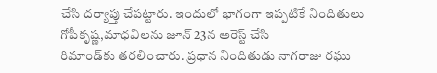చేసి దర్యాప్తు చేపట్టారు. ఇందులో భాగంగా ఇప్పటికే నిందితులు గోపీకృష్ణ,మాధవిలను జూన్ 23న అరెస్ట్ చేసి
రిమాండ్‌కు తరలించారు. ప్రధాన నిందితుడు నాగరాజు రఘు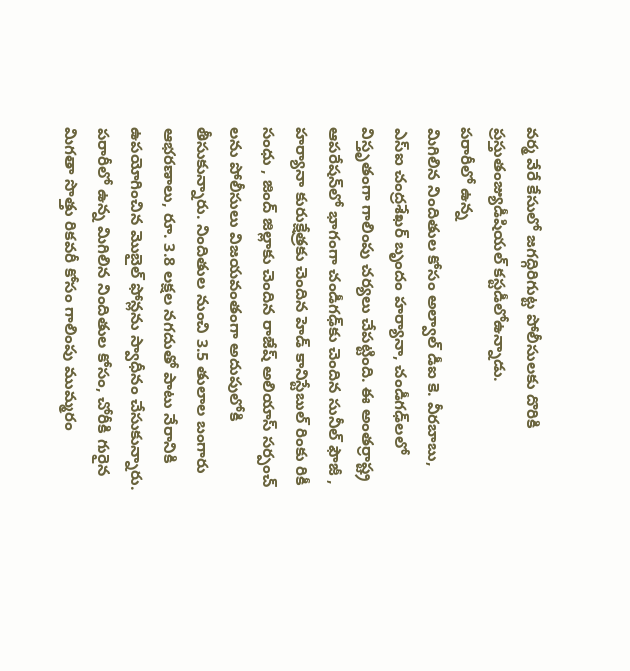వర్మ వేరే కేసులో జగద్గిరిగుట్ట పోలీసులకు దొరికి ప్రస్తుతంజ్యుడీషియల్ కస్టడీలోఉన్నాడు.
పరారీలో ఉన్న
మిగిలిన నిందితుల కోసం అల్వాల్ డీఐ కె. వీరబాబు, ఎస్ఐ చంద్రశేఖర్ బృందం హర్యానా, చండీగఢ్‌లలో విస్తృతంగా గాలింపు చర్యలు చేపట్టింది. ఈ అంతర్రాష్ట్ర ఆపరేషన్‌లో భాగంగా చండీగఢ్‌కు చెందిన సునీల్ ఫౌజీ , హర్యానా కురుక్షేత్రకు చెందిన హెడ్ కానిస్టేబుల్ రింకు రికీ సంధు , జింద్ జిల్లాకు చెందిన రాజేష్ అలియాస్ సర్పంచ్ లను పోలీసులు విజయవంతంగా అదుపులోకి తీసుకున్నారు. నిందితుల నుంచి 3.5 తులాల బంగారు ఆభరణాలు, రూ. 3.8 లక్షల నగదుతో పాటు నేరానికి ఉపయోగించిన మొబైల్ ఫోన్లను స్వాధీనం చేసుకున్నారు. పరారీలో ఉన్న మిగిలిన నిందితుల కోసం, చోరీకి గురైన మిగతా సొత్తు రికవరీ కోసం గాలింపు ముమ్మరం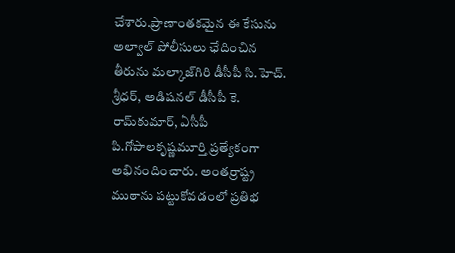చేశారు.ప్రాణాంతకమైన ఈ కేసును అల్వాల్ పోలీసులు ఛేదించిన తీరును మల్కాజ్‌గిరి డీసీపీ సి.హెచ్. శ్రీధర్, అడిషనల్ డీసీపీ కె. రామ్‌కుమార్, ఏసీపీ పి.గోపాలకృష్ణమూర్తి ప్రత్యేకంగా అభినందించారు. అంతర్రాష్ట్ర ముఠాను పట్టుకోవడంలో ప్రతిభ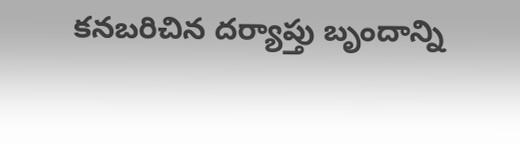కనబరిచిన దర్యాప్తు బృందాన్ని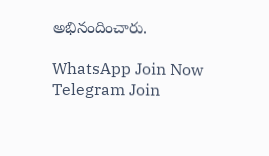అభినందించారు.

WhatsApp Join Now
Telegram Join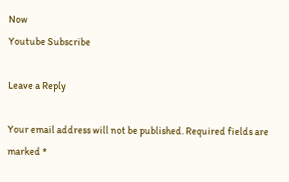Now
Youtube Subscribe

Leave a Reply

Your email address will not be published. Required fields are marked *